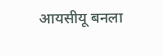आयसीयू बनला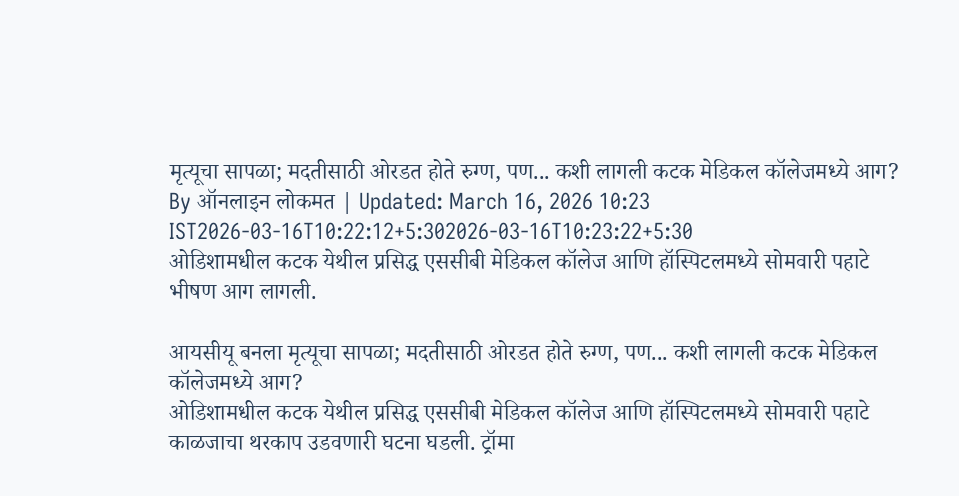मृत्यूचा सापळा; मदतीसाठी ओरडत होते रुग्ण, पण... कशी लागली कटक मेडिकल कॉलेजमध्ये आग?
By ऑनलाइन लोकमत | Updated: March 16, 2026 10:23 IST2026-03-16T10:22:12+5:302026-03-16T10:23:22+5:30
ओडिशामधील कटक येथील प्रसिद्ध एससीबी मेडिकल कॉलेज आणि हॉस्पिटलमध्ये सोमवारी पहाटे भीषण आग लागली.

आयसीयू बनला मृत्यूचा सापळा; मदतीसाठी ओरडत होते रुग्ण, पण... कशी लागली कटक मेडिकल कॉलेजमध्ये आग?
ओडिशामधील कटक येथील प्रसिद्ध एससीबी मेडिकल कॉलेज आणि हॉस्पिटलमध्ये सोमवारी पहाटे काळजाचा थरकाप उडवणारी घटना घडली. ट्रॉमा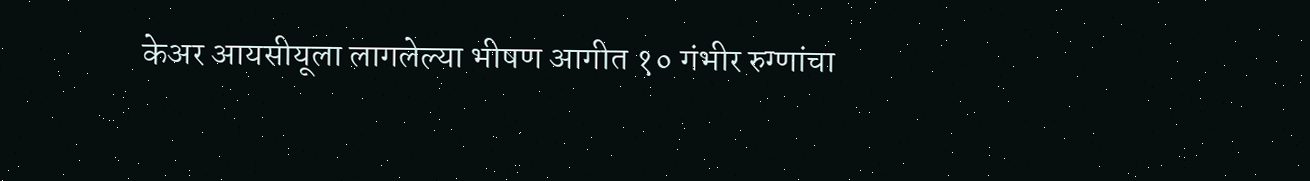केअर आयसीयूला लागलेल्या भीषण आगीत १० गंभीर रुग्णांचा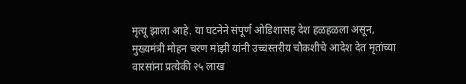मृत्यू झाला आहे. या घटनेने संपूर्ण ओडिशासह देश हळहळला असून, मुख्यमंत्री मोहन चरण मांझी यांनी उच्चस्तरीय चौकशीचे आदेश देत मृतांच्या वारसांना प्रत्येकी २५ लाख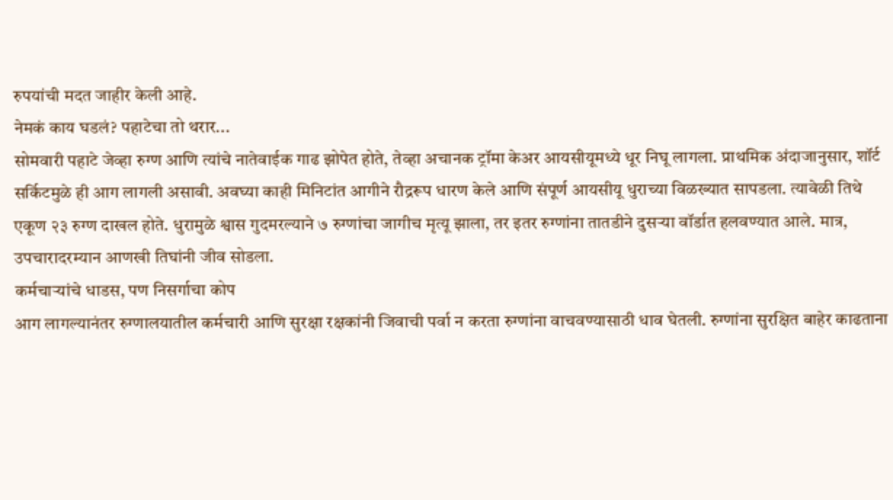रुपयांची मदत जाहीर केली आहे.
नेमकं काय घडलं? पहाटेचा तो थरार...
सोमवारी पहाटे जेव्हा रुग्ण आणि त्यांचे नातेवाईक गाढ झोपेत होते, तेव्हा अचानक ट्रॉमा केअर आयसीयूमध्ये धूर निघू लागला. प्राथमिक अंदाजानुसार, शॉर्ट सर्किटमुळे ही आग लागली असावी. अवघ्या काही मिनिटांत आगीने रौद्ररूप धारण केले आणि संपूर्ण आयसीयू धुराच्या विळख्यात सापडला. त्यावेळी तिथे एकूण २३ रुग्ण दाखल होते. धुरामुळे श्वास गुदमरल्याने ७ रुग्णांचा जागीच मृत्यू झाला, तर इतर रुग्णांना तातडीने दुसऱ्या वॉर्डात हलवण्यात आले. मात्र, उपचारादरम्यान आणखी तिघांनी जीव सोडला.
कर्मचाऱ्यांचे धाडस, पण निसर्गाचा कोप
आग लागल्यानंतर रुग्णालयातील कर्मचारी आणि सुरक्षा रक्षकांनी जिवाची पर्वा न करता रुग्णांना वाचवण्यासाठी धाव घेतली. रुग्णांना सुरक्षित बाहेर काढताना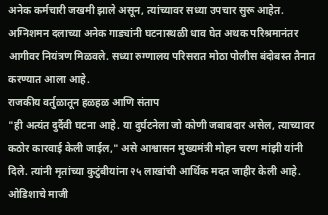अनेक कर्मचारी जखमी झाले असून, त्यांच्यावर सध्या उपचार सुरू आहेत. अग्निशमन दलाच्या अनेक गाड्यांनी घटनास्थळी धाव घेत अथक परिश्रमानंतर आगीवर नियंत्रण मिळवले. सध्या रुग्णालय परिसरात मोठा पोलीस बंदोबस्त तैनात करण्यात आला आहे.
राजकीय वर्तुळातून हळहळ आणि संताप
"ही अत्यंत दुर्दैवी घटना आहे. या दुर्घटनेला जो कोणी जबाबदार असेल, त्याच्यावर कठोर कारवाई केली जाईल," असे आश्वासन मुख्यमंत्री मोहन चरण मांझी यांनी दिले. त्यांनी मृतांच्या कुटुंबीयांना २५ लाखांची आर्थिक मदत जाहीर केली आहे.
ओडिशाचे माजी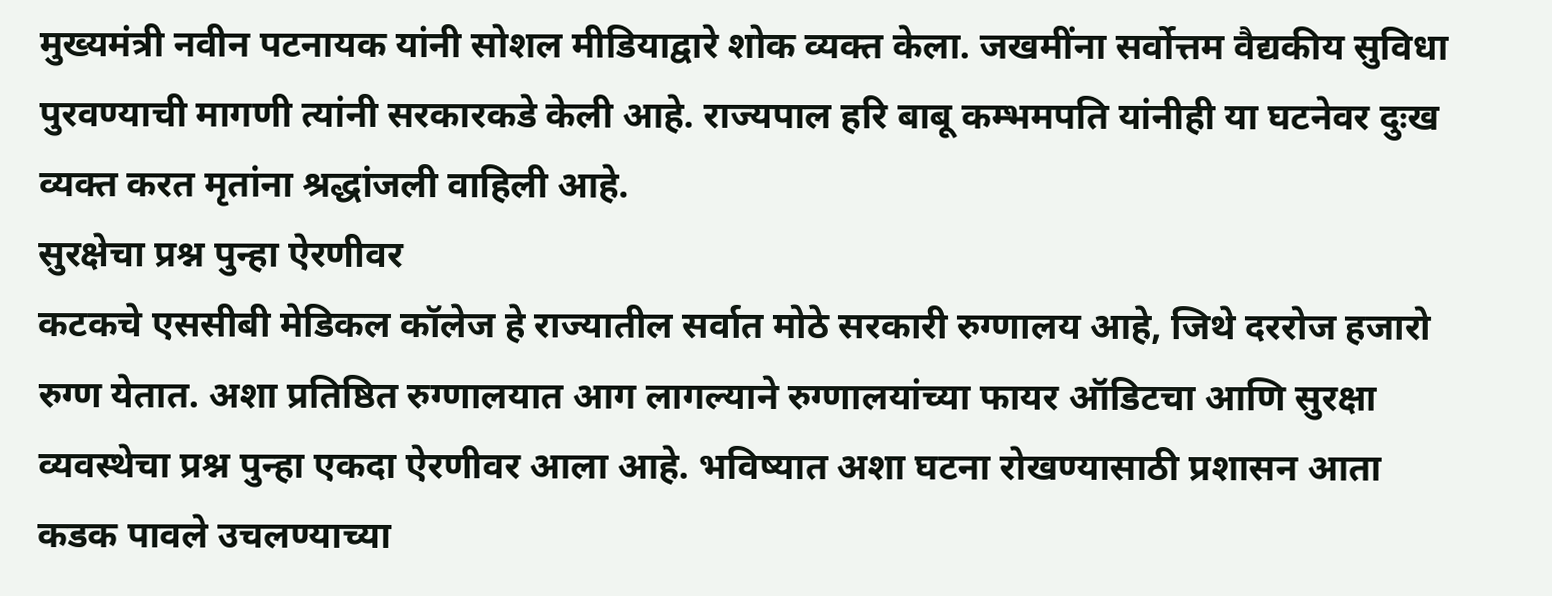मुख्यमंत्री नवीन पटनायक यांनी सोशल मीडियाद्वारे शोक व्यक्त केला. जखमींना सर्वोत्तम वैद्यकीय सुविधा पुरवण्याची मागणी त्यांनी सरकारकडे केली आहे. राज्यपाल हरि बाबू कम्भमपति यांनीही या घटनेवर दुःख व्यक्त करत मृतांना श्रद्धांजली वाहिली आहे.
सुरक्षेचा प्रश्न पुन्हा ऐरणीवर
कटकचे एससीबी मेडिकल कॉलेज हे राज्यातील सर्वात मोठे सरकारी रुग्णालय आहे, जिथे दररोज हजारो रुग्ण येतात. अशा प्रतिष्ठित रुग्णालयात आग लागल्याने रुग्णालयांच्या फायर ऑडिटचा आणि सुरक्षा व्यवस्थेचा प्रश्न पुन्हा एकदा ऐरणीवर आला आहे. भविष्यात अशा घटना रोखण्यासाठी प्रशासन आता कडक पावले उचलण्याच्या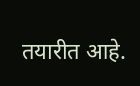तयारीत आहे.